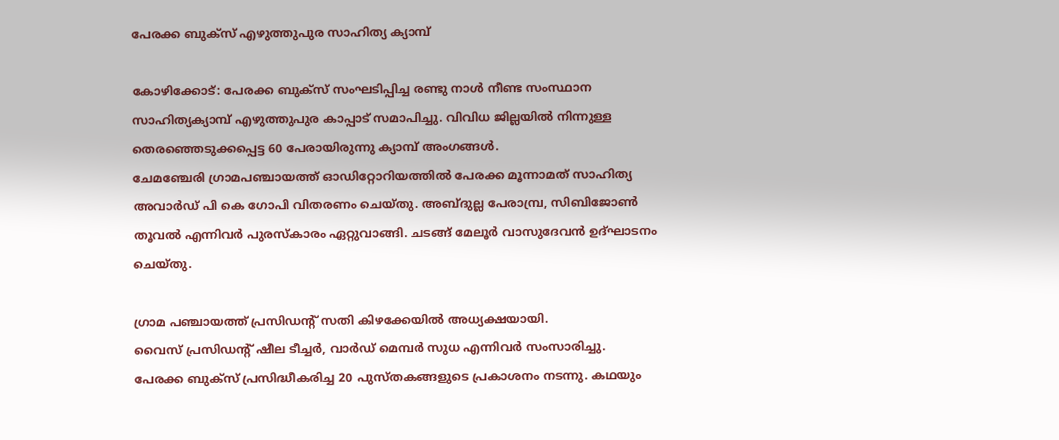പേരക്ക ബുക്സ് എഴുത്തുപുര സാഹിത്യ ക്യാമ്പ്

കോഴിക്കോട്: പേരക്ക ബുക്‌സ് സംഘടിപ്പിച്ച രണ്ടു നാൾ നീണ്ട സംസ്ഥാന സാഹിത്യക്യാമ്പ് എഴുത്തുപുര കാപ്പാട് സമാപിച്ചു. വിവിധ ജില്ലയിൽ നിന്നുള്ള തെരഞ്ഞെടുക്കപ്പെട്ട 60 പേരായിരുന്നു ക്യാമ്പ് അംഗങ്ങൾ.
ചേമഞ്ചേരി ഗ്രാമപഞ്ചായത്ത് ഓഡിറ്റോറിയത്തില്‍ പേരക്ക മൂന്നാമത് സാഹിത്യ അവാര്‍ഡ് പി കെ ഗോപി വിതരണം ചെയ്തു. അബ്ദുല്ല പേരാമ്പ്ര, സിബിജോണ്‍ തൂവല്‍ എന്നിവര്‍ പുരസ്‌കാരം ഏറ്റുവാങ്ങി. ചടങ്ങ് മേലൂര്‍ വാസുദേവന്‍ ഉദ്ഘാടനം ചെയ്തു.

ഗ്രാമ പഞ്ചായത്ത് പ്രസിഡന്റ് സതി കിഴക്കേയില്‍ അധ്യക്ഷയായി.
വൈസ് പ്രസിഡന്റ് ഷീല ടീച്ചര്‍, വാര്‍ഡ് മെമ്പര്‍ സുധ എന്നിവർ സംസാരിച്ചു.
പേരക്ക ബുക്‌സ് പ്രസിദ്ധീകരിച്ച 20 പുസ്തകങ്ങളുടെ പ്രകാശനം നടന്നു. കഥയും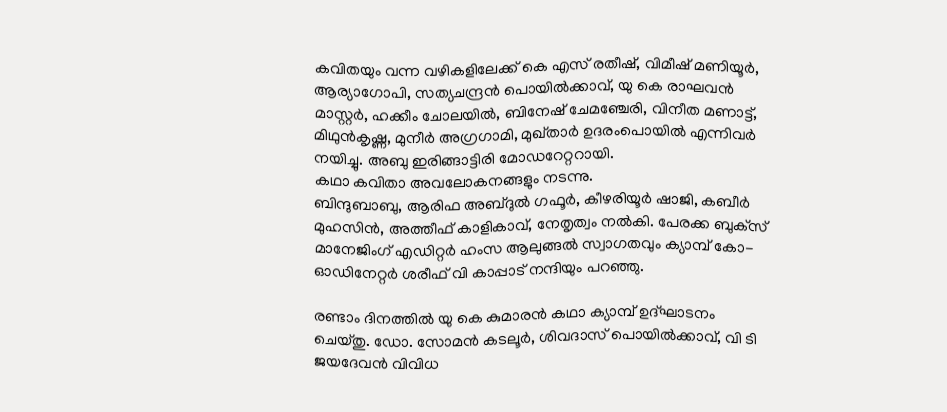കവിതയും വന്ന വഴികളിലേക്ക് കെ എസ് രതീഷ്, വിമീഷ് മണിയൂര്‍, ആര്യാഗോപി, സത്യചന്ദ്രന്‍ പൊയില്‍ക്കാവ്, യു കെ രാഘവന്‍ മാസ്റ്റര്‍, ഹക്കീം ചോലയില്‍, ബിനേഷ് ചേമഞ്ചേരി, വിനീത മണാട്ട്, മിഥുന്‍കൃഷ്ണ, മുനീര്‍ അഗ്രഗാമി, മുഖ്താര്‍ ഉദരംപൊയില്‍ എന്നിവർ നയിച്ചു. അബു ഇരിങ്ങാട്ടിരി മോഡറേറ്ററായി.
കഥാ കവിതാ അവലോകനങ്ങളും നടന്നു.
ബിന്ദുബാബു, ആരിഫ അബ്ദുല്‍ ഗഫൂര്‍, കീഴരിയൂര്‍ ഷാജി, കബീര്‍ മുഹസിന്‍, അത്തീഫ് കാളികാവ്, നേതൃത്വം നല്‍കി. പേരക്ക ബുക്‌സ് മാനേജിംഗ് എഡിറ്റര്‍ ഹംസ ആലുങ്ങല്‍ സ്വാഗതവും ക്യാമ്പ് കോ- ഓഡിനേറ്റര്‍ ശരീഫ് വി കാപ്പാട് നന്ദിയും പറഞ്ഞു.

രണ്ടാം ദിനത്തിൽ യു കെ കുമാരന്‍ കഥാ ക്യാമ്പ് ഉദ്ഘാടനം ചെയ്തു. ഡോ. സോമൻ കടലൂർ, ശിവദാസ് പൊയിൽക്കാവ്, വി ടി ജയദേവൻ വിവിധ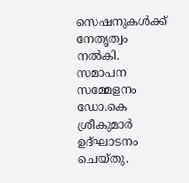സെഷനുകൾക്ക് നേതൃത്വം നൽകി.
സമാപന സമ്മേളനം ഡോ.കെ ശ്രീകുമാര്‍ ഉദ്ഘാടനം ചെയ്തു.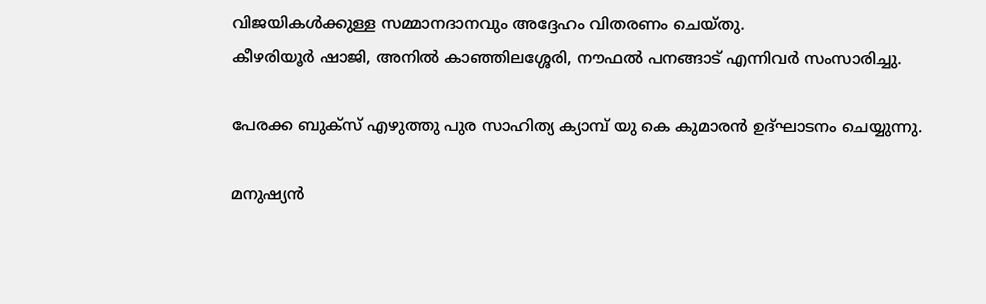വിജയികൾക്കുള്ള സമ്മാനദാനവും അദ്ദേഹം വിതരണം ചെയ്തു.
കീഴരിയൂർ ഷാജി, അനിൽ കാഞ്ഞിലശ്ശേരി, നൗഫൽ പനങ്ങാട് എന്നിവർ സംസാരിച്ചു.

പേരക്ക ബുക്സ് എഴുത്തു പുര സാഹിത്യ ക്യാമ്പ് യു കെ കുമാരൻ ഉദ്ഘാടനം ചെയ്യുന്നു.

മനുഷ്യൻ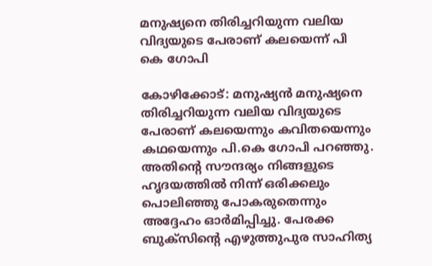മനുഷ്യനെ തിരിച്ചറിയുന്ന വലിയ വിദ്യയുടെ പേരാണ് കലയെന്ന് പി കെ ഗോപി

കോഴിക്കോട്: മനുഷ്യൻ മനുഷ്യനെ തിരിച്ചറിയുന്ന വലിയ വിദ്യയുടെ പേരാണ് കലയെന്നും കവിതയെന്നും കഥയെന്നും പി.കെ ഗോപി പറഞ്ഞു. അതിന്റെ സൗന്ദര്യം നിങ്ങളുടെ ഹൃദയത്തിൽ നിന്ന് ഒരിക്കലും പൊലിഞ്ഞു പോകരുതെന്നും അദ്ദേഹം ഓർമിപ്പിച്ചു. പേരക്ക ബുക്സിന്റെ എഴുത്തുപുര സാഹിത്യ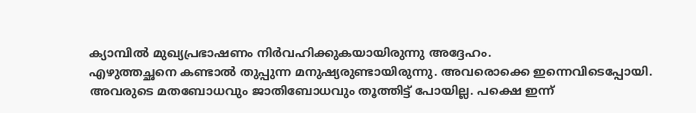ക്യാമ്പിൽ മുഖ്യപ്രഭാഷണം നിർവഹിക്കുകയായിരുന്നു അദ്ദേഹം.
എഴുത്തച്ഛനെ കണ്ടാൽ തുപ്പുന്ന മനുഷ്യരുണ്ടായിരുന്നു. അവരൊക്കെ ഇന്നെവിടെപ്പോയി.
അവരുടെ മതബോധവും ജാതിബോധവും തൂത്തിട്ട് പോയില്ല. പക്ഷെ ഇന്ന്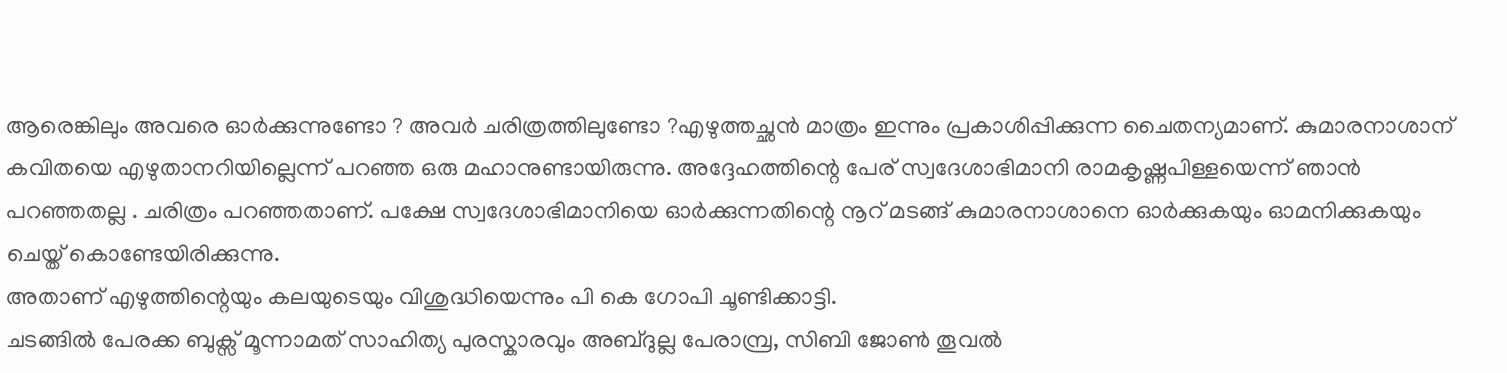ആരെങ്കിലും അവരെ ഓർക്കുന്നുണ്ടോ ? അവർ ചരിത്രത്തിലുണ്ടോ ?എഴുത്തച്ഛൻ മാത്രം ഇന്നും പ്രകാശിപ്പിക്കുന്ന ചൈതന്യമാണ്. കുമാരനാശാന് കവിതയെ എഴുതാനറിയില്ലെന്ന് പറഞ്ഞ ഒരു മഹാനുണ്ടായിരുന്നു. അദ്ദേഹത്തിന്റെ പേര് സ്വദേശാഭിമാനി രാമകൃഷ്ണപിള്ളയെന്ന് ഞാൻ പറഞ്ഞതല്ല . ചരിത്രം പറഞ്ഞതാണ്. പക്ഷേ സ്വദേശാഭിമാനിയെ ഓർക്കുന്നതിന്റെ നൂറ് മടങ്ങ് കുമാരനാശാനെ ഓർക്കുകയും ഓമനിക്കുകയും ചെയ്ത് കൊണ്ടേയിരിക്കുന്നു.
അതാണ് എഴുത്തിന്റെയും കലയുടെയും വിശുദ്ധിയെന്നും പി കെ ഗോപി ചൂണ്ടിക്കാട്ടി.
ചടങ്ങിൽ പേരക്ക ബുക്സ് മൂന്നാമത് സാഹിത്യ പുരസ്കാരവും അബ്ദുല്ല പേരാമ്പ്ര, സിബി ജോൺ തൂവൽ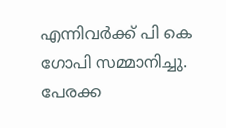എന്നിവർക്ക് പി കെ ഗോപി സമ്മാനിച്ചു.
പേരക്ക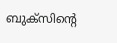ബുക്സിന്റെ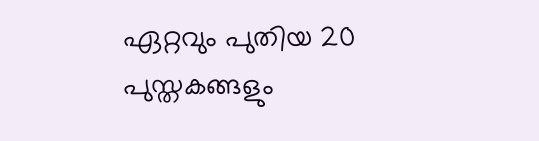ഏറ്റവും പുതിയ 20 പുസ്തകങ്ങളും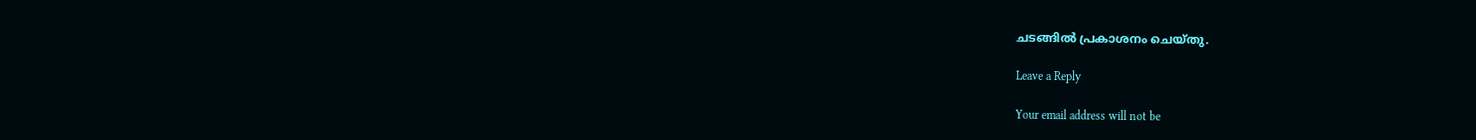ചടങ്ങിൽ പ്രകാശനം ചെയ്തു.

Leave a Reply

Your email address will not be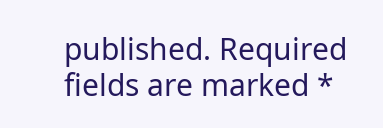published. Required fields are marked *